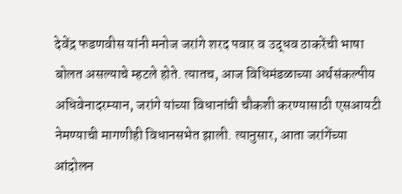देवेंद्र फडणवीस यांनी मनोज जरांगे शरद पवार व उद्धव ठाकरेंची भाषा बोलत असल्याचे म्हटले होते. त्यातच, आज विधिमंडळाच्या अर्थसंकल्पीय अधिवेनादरम्यान, जरांगे यांच्या विधानांची चौकशी करण्यासाठी एसआयटी नेमण्याची मागणीही विधानसभेत झाली. त्यानुसार, आता जरांगेंच्या आंदोलन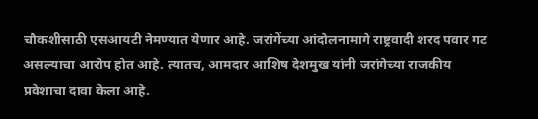चौकशीसाठी एसआयटी नेमण्यात येणार आहे. जरांगेंच्या आंदोलनामागे राष्ट्रवादी शरद पवार गट असल्याचा आरोप होत आहे. त्यातच, आमदार आशिष देशमुख यांनी जरांगेच्या राजकीय प्रवेशाचा दावा केला आहे.